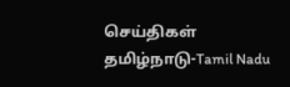செய்திகள்
தமிழ்நாடு-Tamil Nadu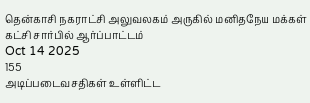தென்காசி நகராட்சி அலுவலகம் அருகில் மனிதநேய மக்கள் கட்சி சார்பில் ஆர்ப்பாட்டம்
Oct 14 2025
155
அடிப்படைவசதிகள் உள்ளிட்ட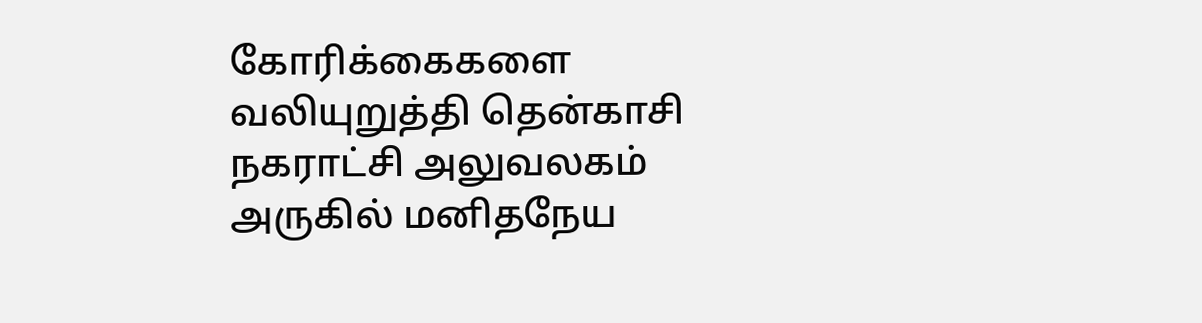கோரிக்கைகளை வலியுறுத்தி தென்காசி நகராட்சி அலுவலகம் அருகில் மனிதநேய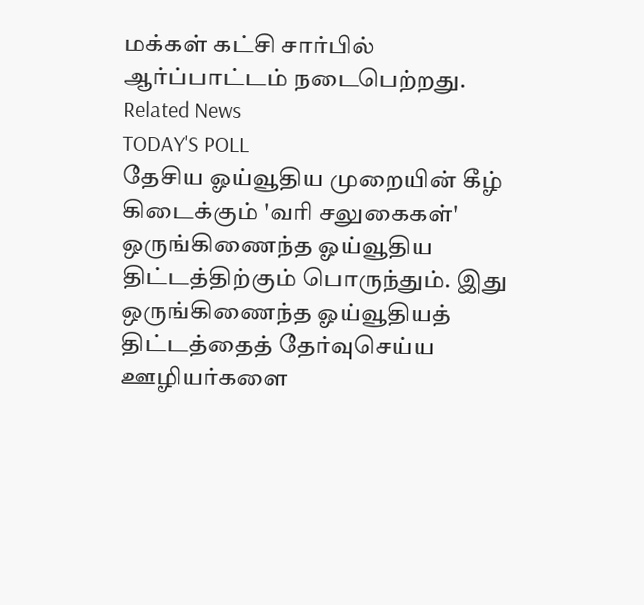மக்கள் கட்சி சார்பில் ஆர்ப்பாட்டம் நடைபெற்றது.
Related News
TODAY'S POLL
தேசிய ஓய்வூதிய முறையின் கீழ் கிடைக்கும் 'வரி சலுகைகள்' ஒருங்கிணைந்த ஓய்வூதிய திட்டத்திற்கும் பொருந்தும். இது ஒருங்கிணைந்த ஓய்வூதியத் திட்டத்தைத் தேர்வுசெய்ய ஊழியர்களை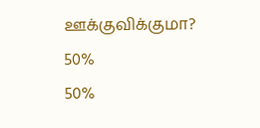ஊக்குவிக்குமா?
50%
50%